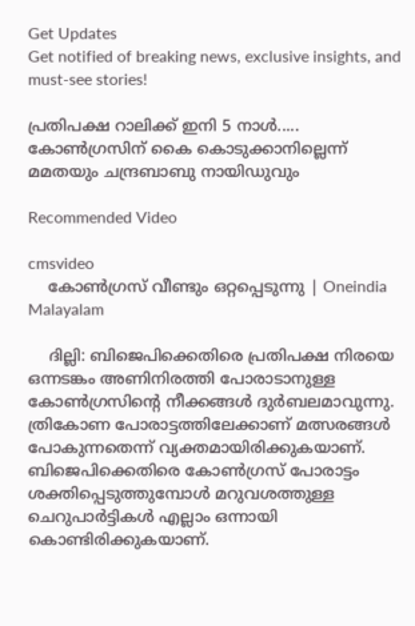Get Updates
Get notified of breaking news, exclusive insights, and must-see stories!

പ്രതിപക്ഷ റാലിക്ക് ഇനി 5 നാള്‍..... കോണ്‍ഗ്രസിന് കൈ കൊടുക്കാനില്ലെന്ന് മമതയും ചന്ദ്രബാബു നായിഡുവും

Recommended Video

cmsvideo
    കോണ്‍ഗ്രസ് വീണ്ടും ഒറ്റപ്പെടുന്നു | Oneindia Malayalam

    ദില്ലി: ബിജെപിക്കെതിരെ പ്രതിപക്ഷ നിരയെ ഒന്നടങ്കം അണിനിരത്തി പോരാടാനുള്ള കോണ്‍ഗ്രസിന്റെ നീക്കങ്ങള്‍ ദുര്‍ബലമാവുന്നു. ത്രികോണ പോരാട്ടത്തിലേക്കാണ് മത്സരങ്ങള്‍ പോകുന്നതെന്ന് വ്യക്തമായിരിക്കുകയാണ്. ബിജെപിക്കെതിരെ കോണ്‍ഗ്രസ് പോരാട്ടം ശക്തിപ്പെടുത്തുമ്പോള്‍ മറുവശത്തുള്ള ചെറുപാര്‍ട്ടികള്‍ എല്ലാം ഒന്നായി കൊണ്ടിരിക്കുകയാണ്.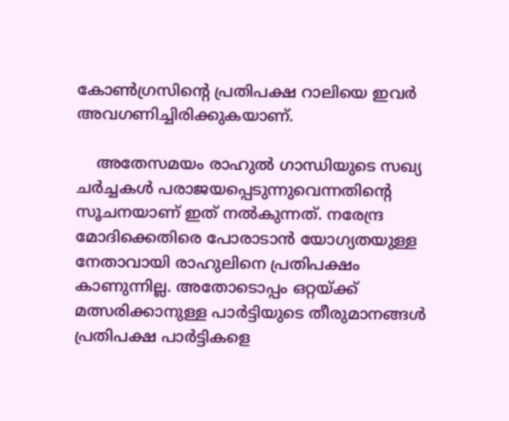കോണ്‍ഗ്രസിന്റെ പ്രതിപക്ഷ റാലിയെ ഇവര്‍ അവഗണിച്ചിരിക്കുകയാണ്.

    അതേസമയം രാഹുല്‍ ഗാന്ധിയുടെ സഖ്യ ചര്‍ച്ചകള്‍ പരാജയപ്പെടുന്നുവെന്നതിന്റെ സൂചനയാണ് ഇത് നല്‍കുന്നത്. നരേന്ദ്ര മോദിക്കെതിരെ പോരാടാന്‍ യോഗ്യതയുള്ള നേതാവായി രാഹുലിനെ പ്രതിപക്ഷം കാണുന്നില്ല. അതോടൊപ്പം ഒറ്റയ്ക്ക് മത്സരിക്കാനുള്ള പാര്‍ട്ടിയുടെ തീരുമാനങ്ങള്‍ പ്രതിപക്ഷ പാര്‍ട്ടികളെ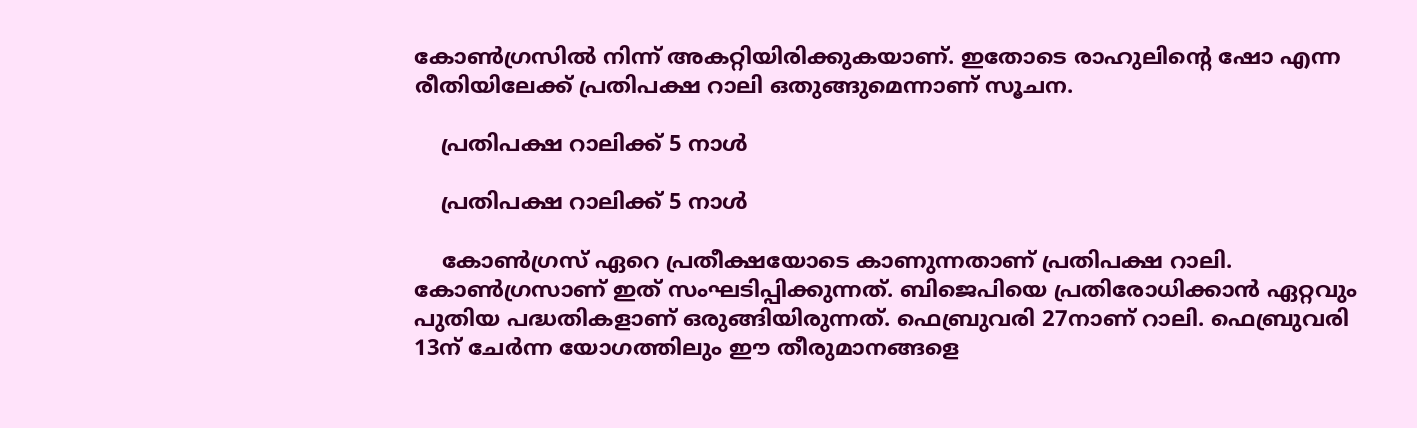കോണ്‍ഗ്രസില്‍ നിന്ന് അകറ്റിയിരിക്കുകയാണ്. ഇതോടെ രാഹുലിന്റെ ഷോ എന്ന രീതിയിലേക്ക് പ്രതിപക്ഷ റാലി ഒതുങ്ങുമെന്നാണ് സൂചന.

    പ്രതിപക്ഷ റാലിക്ക് 5 നാള്‍

    പ്രതിപക്ഷ റാലിക്ക് 5 നാള്‍

    കോണ്‍ഗ്രസ് ഏറെ പ്രതീക്ഷയോടെ കാണുന്നതാണ് പ്രതിപക്ഷ റാലി. കോണ്‍ഗ്രസാണ് ഇത് സംഘടിപ്പിക്കുന്നത്. ബിജെപിയെ പ്രതിരോധിക്കാന്‍ ഏറ്റവും പുതിയ പദ്ധതികളാണ് ഒരുങ്ങിയിരുന്നത്. ഫെബ്രുവരി 27നാണ് റാലി. ഫെബ്രുവരി 13ന് ചേര്‍ന്ന യോഗത്തിലും ഈ തീരുമാനങ്ങളെ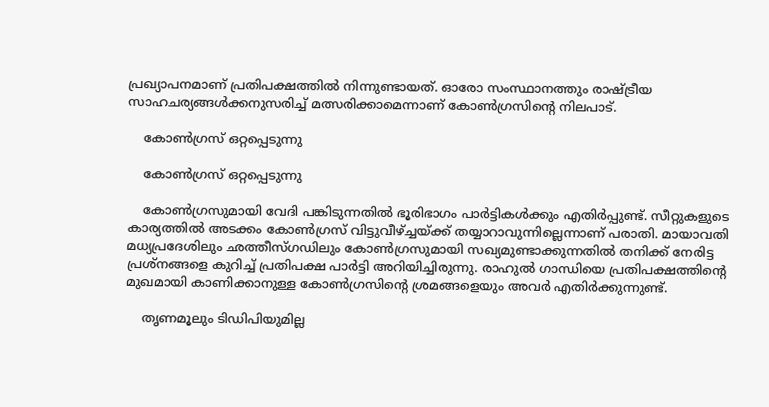പ്രഖ്യാപനമാണ് പ്രതിപക്ഷത്തില്‍ നിന്നുണ്ടായത്. ഓരോ സംസ്ഥാനത്തും രാഷ്ട്രീയ സാഹചര്യങ്ങള്‍ക്കനുസരിച്ച് മത്സരിക്കാമെന്നാണ് കോണ്‍ഗ്രസിന്റെ നിലപാട്.

    കോണ്‍ഗ്രസ് ഒറ്റപ്പെടുന്നു

    കോണ്‍ഗ്രസ് ഒറ്റപ്പെടുന്നു

    കോണ്‍ഗ്രസുമായി വേദി പങ്കിടുന്നതില്‍ ഭൂരിഭാഗം പാര്‍ട്ടികള്‍ക്കും എതിര്‍പ്പുണ്ട്. സീറ്റുകളുടെ കാര്യത്തില്‍ അടക്കം കോണ്‍ഗ്രസ് വിട്ടുവീഴ്ച്ചയ്ക്ക് തയ്യാറാവുന്നില്ലെന്നാണ് പരാതി. മായാവതി മധ്യപ്രദേശിലും ഛത്തീസ്ഗഡിലും കോണ്‍ഗ്രസുമായി സഖ്യമുണ്ടാക്കുന്നതില്‍ തനിക്ക് നേരിട്ട പ്രശ്‌നങ്ങളെ കുറിച്ച് പ്രതിപക്ഷ പാര്‍ട്ടി അറിയിച്ചിരുന്നു. രാഹുല്‍ ഗാന്ധിയെ പ്രതിപക്ഷത്തിന്റെ മുഖമായി കാണിക്കാനുള്ള കോണ്‍ഗ്രസിന്റെ ശ്രമങ്ങളെയും അവര്‍ എതിര്‍ക്കുന്നുണ്ട്.

    തൃണമൂലും ടിഡിപിയുമില്ല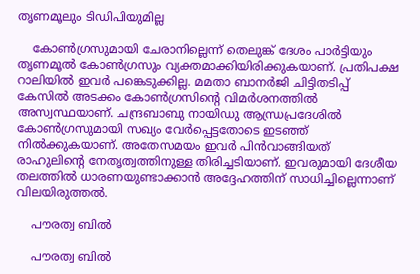തൃണമൂലും ടിഡിപിയുമില്ല

    കോണ്‍ഗ്രസുമായി ചേരാനില്ലെന്ന് തെലുങ്ക് ദേശം പാര്‍ട്ടിയും തൃണമൂല്‍ കോണ്‍ഗ്രസും വ്യക്തമാക്കിയിരിക്കുകയാണ്. പ്രതിപക്ഷ റാലിയില്‍ ഇവര്‍ പങ്കെടുക്കില്ല. മമതാ ബാനര്‍ജി ചിട്ടിതടിപ്പ് കേസില്‍ അടക്കം കോണ്‍ഗ്രസിന്റെ വിമര്‍ശനത്തില്‍ അസ്വസ്ഥയാണ്. ചന്ദ്രബാബു നായിഡു ആന്ധ്രപ്രദേശില്‍ കോണ്‍ഗ്രസുമായി സഖ്യം വേര്‍പ്പെട്ടതോടെ ഇടഞ്ഞ് നില്‍ക്കുകയാണ്. അതേസമയം ഇവര്‍ പിന്‍വാങ്ങിയത് രാഹുലിന്റെ നേതൃത്വത്തിനുള്ള തിരിച്ചടിയാണ്. ഇവരുമായി ദേശീയ തലത്തില്‍ ധാരണയുണ്ടാക്കാന്‍ അദ്ദേഹത്തിന് സാധിച്ചില്ലെന്നാണ് വിലയിരുത്തല്‍.

    പൗരത്വ ബില്‍

    പൗരത്വ ബില്‍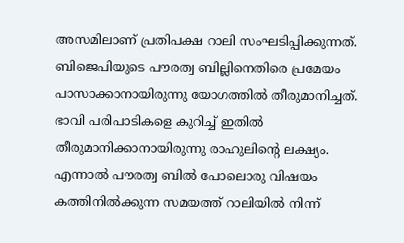അസമിലാണ് പ്രതിപക്ഷ റാലി സംഘടിപ്പിക്കുന്നത്. ബിജെപിയുടെ പൗരത്വ ബില്ലിനെതിരെ പ്രമേയം പാസാക്കാനായിരുന്നു യോഗത്തില്‍ തീരുമാനിച്ചത്. ഭാവി പരിപാടികളെ കുറിച്ച് ഇതില്‍ തീരുമാനിക്കാനായിരുന്നു രാഹുലിന്റെ ലക്ഷ്യം. എന്നാല്‍ പൗരത്വ ബില്‍ പോലൊരു വിഷയം കത്തിനില്‍ക്കുന്ന സമയത്ത് റാലിയില്‍ നിന്ന്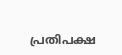പ്രതിപക്ഷ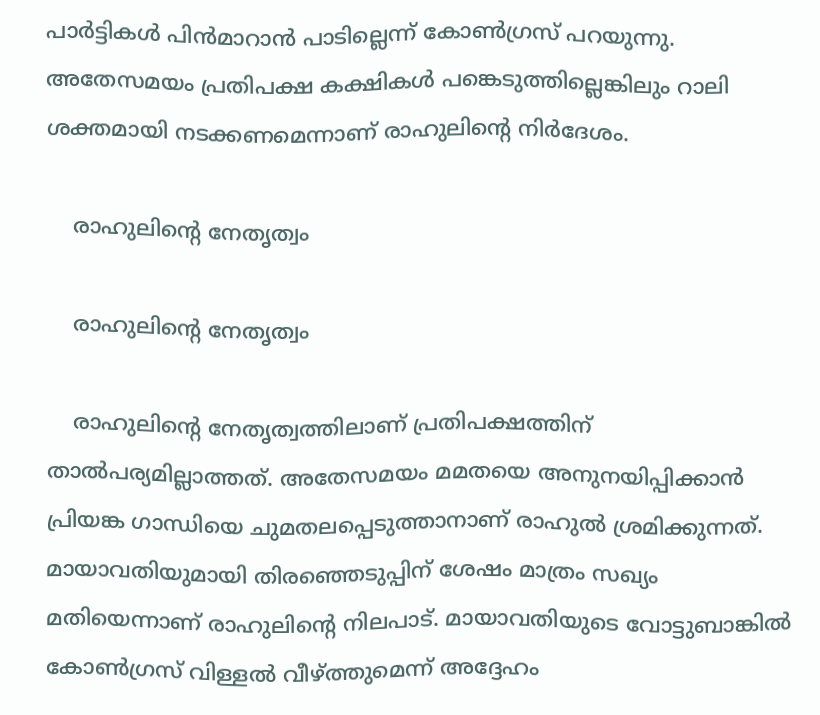പാര്‍ട്ടികള്‍ പിന്‍മാറാന്‍ പാടില്ലെന്ന് കോണ്‍ഗ്രസ് പറയുന്നു. അതേസമയം പ്രതിപക്ഷ കക്ഷികള്‍ പങ്കെടുത്തില്ലെങ്കിലും റാലി ശക്തമായി നടക്കണമെന്നാണ് രാഹുലിന്റെ നിര്‍ദേശം.

    രാഹുലിന്റെ നേതൃത്വം

    രാഹുലിന്റെ നേതൃത്വം

    രാഹുലിന്റെ നേതൃത്വത്തിലാണ് പ്രതിപക്ഷത്തിന് താല്‍പര്യമില്ലാത്തത്. അതേസമയം മമതയെ അനുനയിപ്പിക്കാന്‍ പ്രിയങ്ക ഗാന്ധിയെ ചുമതലപ്പെടുത്താനാണ് രാഹുല്‍ ശ്രമിക്കുന്നത്. മായാവതിയുമായി തിരഞ്ഞെടുപ്പിന് ശേഷം മാത്രം സഖ്യം മതിയെന്നാണ് രാഹുലിന്റെ നിലപാട്. മായാവതിയുടെ വോട്ടുബാങ്കില്‍ കോണ്‍ഗ്രസ് വിള്ളല്‍ വീഴ്ത്തുമെന്ന് അദ്ദേഹം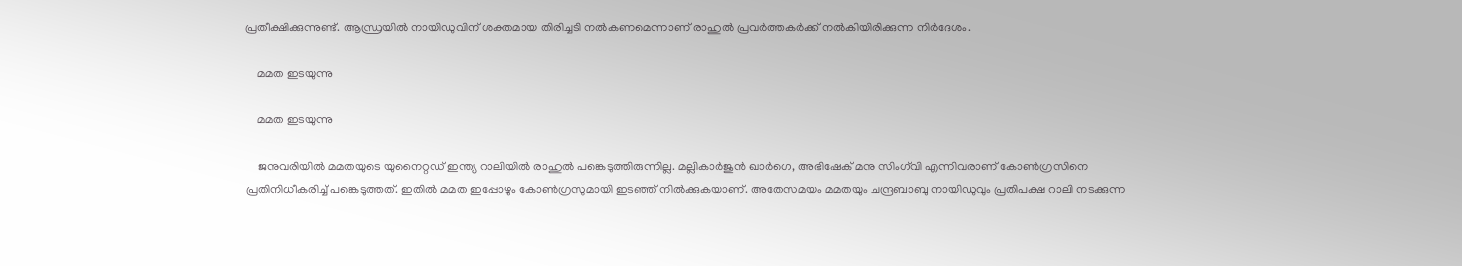പ്രതീക്ഷിക്കുന്നുണ്ട്. ആന്ധ്രയില്‍ നായിഡുവിന് ശക്തമായ തിരിച്ചടി നല്‍കണമെന്നാണ് രാഹുല്‍ പ്രവര്‍ത്തകര്‍ക്ക് നല്‍കിയിരിക്കുന്ന നിര്‍ദേശം.

    മമത ഇടയുന്നു

    മമത ഇടയുന്നു

    ജനുവരിയില്‍ മമതയുടെ യുനൈറ്റഡ് ഇന്ത്യ റാലിയില്‍ രാഹുല്‍ പങ്കെടുത്തിരുന്നില്ല. മല്ലികാര്‍ജുന്‍ ഖാര്‍ഗെ, അഭിഷേക് മനു സിംഗ്‌വി എന്നിവരാണ് കോണ്‍ഗ്രസിനെ പ്രതിനിധീകരിച്ച് പങ്കെടുത്തത്. ഇതില്‍ മമത ഇപ്പോഴും കോണ്‍ഗ്രസുമായി ഇടഞ്ഞ് നില്‍ക്കുകയാണ്. അതേസമയം മമതയും ചന്ദ്രബാബു നായിഡുവും പ്രതിപക്ഷ റാലി നടക്കുന്ന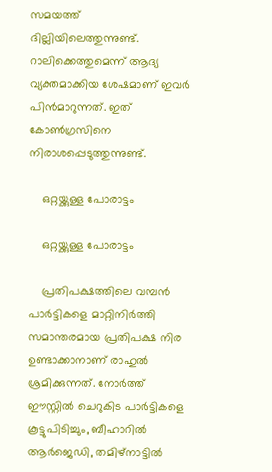സമയത്ത് ദില്ലിയിലെത്തുന്നുണ്ട്. റാലിക്കെത്തുമെന്ന് ആദ്യ വ്യക്തമാക്കിയ ശേഷമാണ് ഇവര്‍ പിന്‍മാറുന്നത്. ഇത് കോണ്‍ഗ്രസിനെ നിരാശപ്പെടുത്തുന്നുണ്ട്.

    ഒറ്റയ്ക്കുള്ള പോരാട്ടം

    ഒറ്റയ്ക്കുള്ള പോരാട്ടം

    പ്രതിപക്ഷത്തിലെ വമ്പന്‍ പാര്‍ട്ടികളെ മാറ്റിനിര്‍ത്തി സമാന്തരമായ പ്രതിപക്ഷ നിര ഉണ്ടാക്കാനാണ് രാഹുല്‍ ശ്രമിക്കുന്നത്. നോര്‍ത്ത് ഈസ്റ്റില്‍ ചെറുകിട പാര്‍ട്ടികളെ കൂട്ടുപിടിച്ചും, ബീഹാറില്‍ ആര്‍ജെഡി, തമിഴ്‌നാട്ടില്‍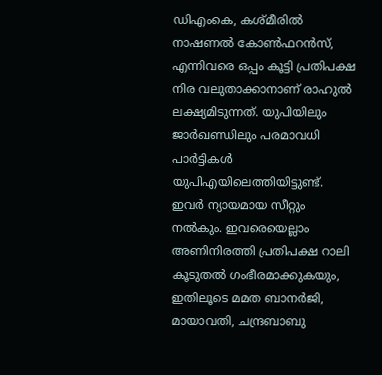ഡിഎംകെ, കശ്മീരില്‍ നാഷണല്‍ കോണ്‍ഫറന്‍സ്, എന്നിവരെ ഒപ്പം കൂട്ടി പ്രതിപക്ഷ നിര വലുതാക്കാനാണ് രാഹുല്‍ ലക്ഷ്യമിടുന്നത്. യുപിയിലും ജാര്‍ഖണ്ഡിലും പരമാവധി പാര്‍ട്ടികള്‍ യുപിഎയിലെത്തിയിട്ടുണ്ട്. ഇവര്‍ ന്യായമായ സീറ്റും നല്‍കും. ഇവരെയെല്ലാം അണിനിരത്തി പ്രതിപക്ഷ റാലി കൂടുതല്‍ ഗംഭീരമാക്കുകയും, ഇതിലൂടെ മമത ബാനര്‍ജി, മായാവതി, ചന്ദ്രബാബു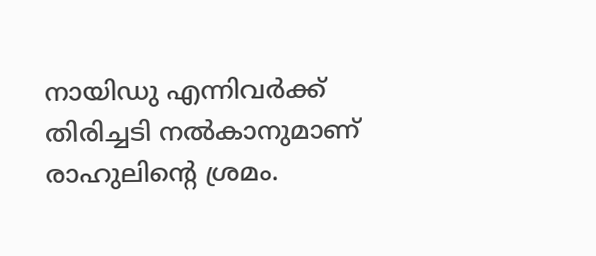നായിഡു എന്നിവര്‍ക്ക് തിരിച്ചടി നല്‍കാനുമാണ് രാഹുലിന്റെ ശ്രമം.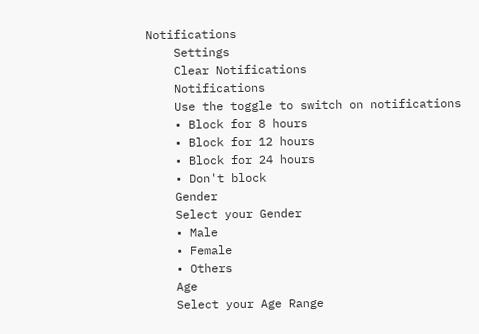Notifications
    Settings
    Clear Notifications
    Notifications
    Use the toggle to switch on notifications
    • Block for 8 hours
    • Block for 12 hours
    • Block for 24 hours
    • Don't block
    Gender
    Select your Gender
    • Male
    • Female
    • Others
    Age
    Select your Age Range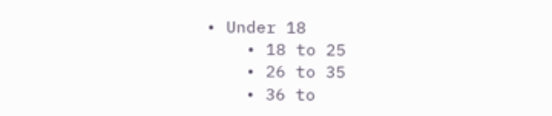• Under 18
    • 18 to 25
    • 26 to 35
    • 36 to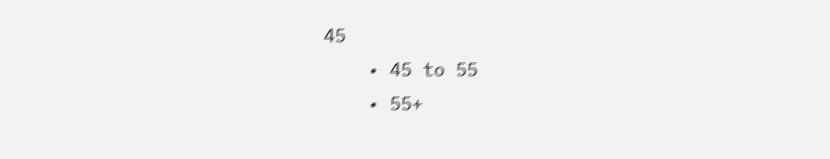45
    • 45 to 55
    • 55+